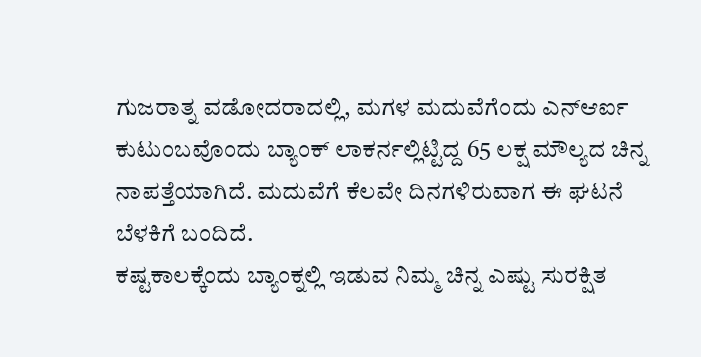ಗುಜರಾತ್ನ ವಡೋದರಾದಲ್ಲಿ, ಮಗಳ ಮದುವೆಗೆಂದು ಎನ್ಆರ್ಐ ಕುಟುಂಬವೊಂದು ಬ್ಯಾಂಕ್ ಲಾಕರ್ನಲ್ಲಿಟ್ಟಿದ್ದ 65 ಲಕ್ಷ ಮೌಲ್ಯದ ಚಿನ್ನ ನಾಪತ್ತೆಯಾಗಿದೆ. ಮದುವೆಗೆ ಕೆಲವೇ ದಿನಗಳಿರುವಾಗ ಈ ಘಟನೆ ಬೆಳಕಿಗೆ ಬಂದಿದೆ.
ಕಷ್ಟಕಾಲಕ್ಕೆಂದು ಬ್ಯಾಂಕ್ನಲ್ಲಿ ಇಡುವ ನಿಮ್ಮ ಚಿನ್ನ ಎಷ್ಟು ಸುರಕ್ಷಿತ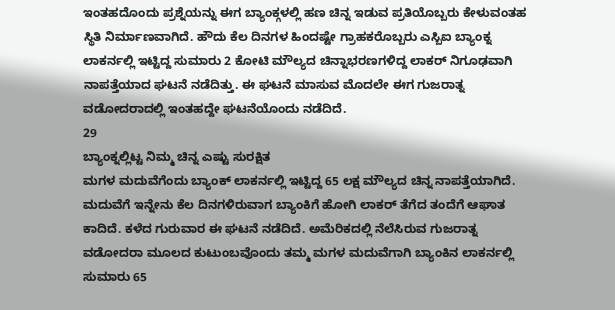ಇಂತಹದೊಂದು ಪ್ರಶ್ನೆಯನ್ನು ಈಗ ಬ್ಯಾಂಕ್ಗಳಲ್ಲಿ ಹಣ ಚಿನ್ನ ಇಡುವ ಪ್ರತಿಯೊಬ್ಬರು ಕೇಳುವಂತಹ ಸ್ಥಿತಿ ನಿರ್ಮಾಣವಾಗಿದೆ. ಹೌದು ಕೆಲ ದಿನಗಳ ಹಿಂದಷ್ಟೇ ಗ್ರಾಹಕರೊಬ್ಬರು ಎಸ್ಬಿಐ ಬ್ಯಾಂಕ್ನ ಲಾಕರ್ನಲ್ಲಿ ಇಟ್ಟಿದ್ದ ಸುಮಾರು 2 ಕೋಟಿ ಮೌಲ್ಯದ ಚಿನ್ನಾಭರಣಗಳಿದ್ದ ಲಾಕರ್ ನಿಗೂಢವಾಗಿ ನಾಪತ್ತೆಯಾದ ಘಟನೆ ನಡೆದಿತ್ತು. ಈ ಘಟನೆ ಮಾಸುವ ಮೊದಲೇ ಈಗ ಗುಜರಾತ್ನ ವಡೋದರಾದಲ್ಲಿ ಇಂತಹದ್ದೇ ಘಟನೆಯೊಂದು ನಡೆದಿದೆ.
29
ಬ್ಯಾಂಕ್ನಲ್ಲಿಟ್ಟ ನಿಮ್ಮ ಚಿನ್ನ ಎಷ್ಟು ಸುರಕ್ಷಿತ
ಮಗಳ ಮದುವೆಗೆಂದು ಬ್ಯಾಂಕ್ ಲಾಕರ್ನಲ್ಲಿ ಇಟ್ಟಿದ್ದ 65 ಲಕ್ಷ ಮೌಲ್ಯದ ಚಿನ್ನ ನಾಪತ್ತೆಯಾಗಿದೆ. ಮದುವೆಗೆ ಇನ್ನೇನು ಕೆಲ ದಿನಗಳಿರುವಾಗ ಬ್ಯಾಂಕಿಗೆ ಹೋಗಿ ಲಾಕರ್ ತೆಗೆದ ತಂದೆಗೆ ಆಘಾತ ಕಾದಿದೆ. ಕಳೆದ ಗುರುವಾರ ಈ ಘಟನೆ ನಡೆದಿದೆ. ಅಮೆರಿಕದಲ್ಲಿ ನೆಲೆಸಿರುವ ಗುಜರಾತ್ನ ವಡೋದರಾ ಮೂಲದ ಕುಟುಂಬವೊಂದು ತಮ್ಮ ಮಗಳ ಮದುವೆಗಾಗಿ ಬ್ಯಾಂಕಿನ ಲಾಕರ್ನಲ್ಲಿ ಸುಮಾರು 65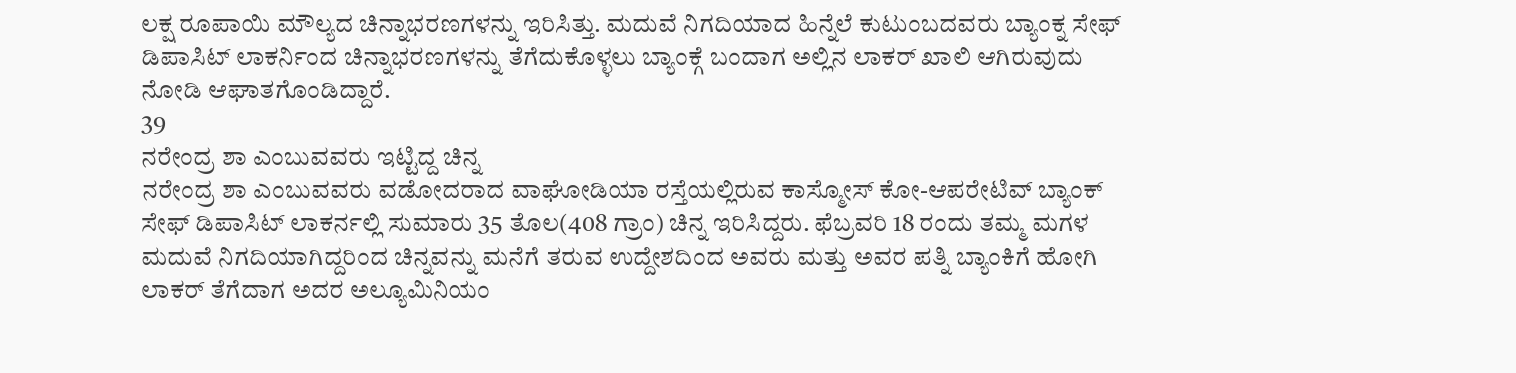ಲಕ್ಷ ರೂಪಾಯಿ ಮೌಲ್ಯದ ಚಿನ್ನಾಭರಣಗಳನ್ನು ಇರಿಸಿತ್ತು. ಮದುವೆ ನಿಗದಿಯಾದ ಹಿನ್ನೆಲೆ ಕುಟುಂಬದವರು ಬ್ಯಾಂಕ್ನ ಸೇಫ್ ಡಿಪಾಸಿಟ್ ಲಾಕರ್ನಿಂದ ಚಿನ್ನಾಭರಣಗಳನ್ನು ತೆಗೆದುಕೊಳ್ಳಲು ಬ್ಯಾಂಕ್ಗೆ ಬಂದಾಗ ಅಲ್ಲಿನ ಲಾಕರ್ ಖಾಲಿ ಆಗಿರುವುದು ನೋಡಿ ಆಘಾತಗೊಂಡಿದ್ದಾರೆ.
39
ನರೇಂದ್ರ ಶಾ ಎಂಬುವವರು ಇಟ್ಟಿದ್ದ ಚಿನ್ನ
ನರೇಂದ್ರ ಶಾ ಎಂಬುವವರು ವಡೋದರಾದ ವಾಘೋಡಿಯಾ ರಸ್ತೆಯಲ್ಲಿರುವ ಕಾಸ್ಮೋಸ್ ಕೋ-ಆಪರೇಟಿವ್ ಬ್ಯಾಂಕ್ ಸೇಫ್ ಡಿಪಾಸಿಟ್ ಲಾಕರ್ನಲ್ಲಿ ಸುಮಾರು 35 ತೊಲ(408 ಗ್ರಾಂ) ಚಿನ್ನ ಇರಿಸಿದ್ದರು. ಫೆಬ್ರವರಿ 18 ರಂದು ತಮ್ಮ ಮಗಳ ಮದುವೆ ನಿಗದಿಯಾಗಿದ್ದರಿಂದ ಚಿನ್ನವನ್ನು ಮನೆಗೆ ತರುವ ಉದ್ದೇಶದಿಂದ ಅವರು ಮತ್ತು ಅವರ ಪತ್ನಿ ಬ್ಯಾಂಕಿಗೆ ಹೋಗಿ ಲಾಕರ್ ತೆಗೆದಾಗ ಅದರ ಅಲ್ಯೂಮಿನಿಯಂ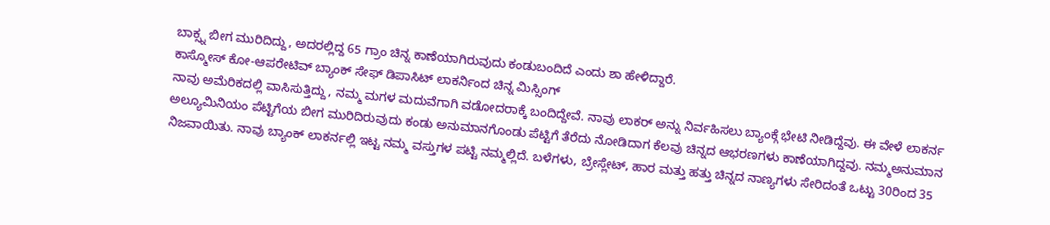ಬಾಕ್ಸ್ನ ಬೀಗ ಮುರಿದಿದ್ದು, ಅದರಲ್ಲಿದ್ದ 65 ಗ್ರಾಂ ಚಿನ್ನ ಕಾಣೆಯಾಗಿರುವುದು ಕಂಡುಬಂದಿದೆ ಎಂದು ಶಾ ಹೇಳಿದ್ದಾರೆ.
ಕಾಸ್ಮೋಸ್ ಕೋ-ಆಪರೇಟಿವ್ ಬ್ಯಾಂಕ್ ಸೇಫ್ ಡಿಪಾಸಿಟ್ ಲಾಕರ್ನಿಂದ ಚಿನ್ನ ಮಿಸ್ಸಿಂಗ್
ನಾವು ಅಮೆರಿಕದಲ್ಲಿ ವಾಸಿಸುತ್ತಿದ್ದು, ನಮ್ಮ ಮಗಳ ಮದುವೆಗಾಗಿ ವಡೋದರಾಕ್ಕೆ ಬಂದಿದ್ದೇವೆ. ನಾವು ಲಾಕರ್ ಅನ್ನು ನಿರ್ವಹಿಸಲು ಬ್ಯಾಂಕ್ಗೆ ಭೇಟಿ ನೀಡಿದ್ದೆವು. ಈ ವೇಳೆ ಲಾಕರ್ನ ಅಲ್ಯೂಮಿನಿಯಂ ಪೆಟ್ಟಿಗೆಯ ಬೀಗ ಮುರಿದಿರುವುದು ಕಂಡು ಅನುಮಾನಗೊಂಡು ಪೆಟ್ಟಿಗೆ ತೆರೆದು ನೋಡಿದಾಗ ಕೆಲವು ಚಿನ್ನದ ಆಭರಣಗಳು ಕಾಣೆಯಾಗಿದ್ದವು. ನಮ್ಮಅನುಮಾನ ನಿಜವಾಯಿತು. ನಾವು ಬ್ಯಾಂಕ್ ಲಾಕರ್ನಲ್ಲಿ ಇಟ್ಟ ನಮ್ಮ ವಸ್ತುಗಳ ಪಟ್ಟಿ ನಮ್ಮಲ್ಲಿದೆ. ಬಳೆಗಳು, ಬ್ರೇಸ್ಲೇಟ್, ಹಾರ ಮತ್ತು ಹತ್ತು ಚಿನ್ನದ ನಾಣ್ಯಗಳು ಸೇರಿದಂತೆ ಒಟ್ಟು 30ರಿಂದ 35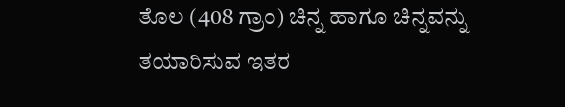ತೊಲ (408 ಗ್ರಾಂ) ಚಿನ್ನ ಹಾಗೂ ಚಿನ್ನವನ್ನು ತಯಾರಿಸುವ ಇತರ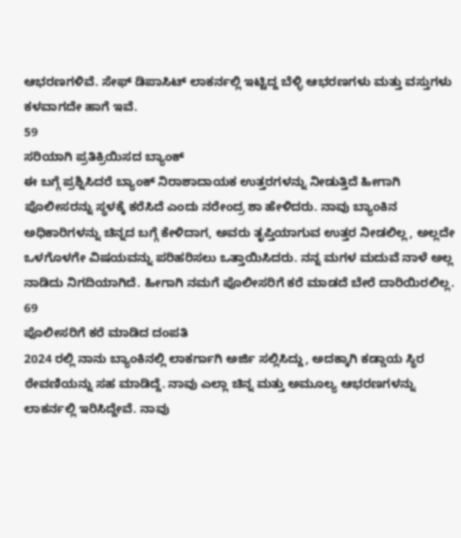ಆಭರಣಗಳಿವೆ. ಸೇಫ್ ಡಿಪಾಸಿಟ್ ಲಾಕರ್ನಲ್ಲಿ ಇಟ್ಟಿದ್ದ ಬೆಳ್ಳಿ ಆಭರಣಗಳು ಮತ್ತು ವಸ್ತುಗಳು ಕಳವಾಗದೇ ಹಾಗೆ ಇವೆ.
59
ಸರಿಯಾಗಿ ಪ್ರತಿಕ್ರಿಯಿಸದ ಬ್ಯಾಂಕ್
ಈ ಬಗ್ಗೆ ಪ್ರಶ್ನಿಸಿದರೆ ಬ್ಯಾಂಕ್ ನಿರಾಶಾದಾಯಕ ಉತ್ತರಗಳನ್ನು ನೀಡುತ್ತಿದೆ ಹೀಗಾಗಿ ಪೊಲೀಸರನ್ನು ಸ್ಥಳಕ್ಕೆ ಕರೆಸಿದೆ ಎಂದು ನರೇಂದ್ರ ಶಾ ಹೇಳಿದರು. ನಾವು ಬ್ಯಾಂಕಿನ ಅಧಿಕಾರಿಗಳನ್ನು ಚಿನ್ನದ ಬಗ್ಗೆ ಕೇಳಿದಾಗ, ಅವರು ತೃಪ್ತಿಯಾಗುವ ಉತ್ತರ ನೀಡಲಿಲ್ಲ, ಅಲ್ಲದೇ ಒಳಗೊಳಗೇ ವಿಷಯವನ್ನು ಪರಿಹರಿಸಲು ಒತ್ತಾಯಿಸಿದರು. ನನ್ನ ಮಗಳ ಮದುವೆ ನಾಳೆ ಅಲ್ಲ ನಾಡಿದು ನಿಗದಿಯಾಗಿದೆ. ಹೀಗಾಗಿ ನಮಗೆ ಪೊಲೀಸರಿಗೆ ಕರೆ ಮಾಡದೆ ಬೇರೆ ದಾರಿಯಿರಲಿಲ್ಲ.
69
ಪೊಲೀಸರಿಗೆ ಕರೆ ಮಾಡಿದ ದಂಪತಿ
2024 ರಲ್ಲಿ ನಾನು ಬ್ಯಾಂಕಿನಲ್ಲಿ ಲಾಕರ್ಗಾಗಿ ಅರ್ಜಿ ಸಲ್ಲಿಸಿದ್ದು, ಅದಕ್ಕಾಗಿ ಕಡ್ಡಾಯ ಸ್ಥಿರ ಠೇವಣಿಯನ್ನು ಸಹ ಮಾಡಿದ್ದೆ. ನಾವು ಎಲ್ಲಾ ಚಿನ್ನ ಮತ್ತು ಅಮೂಲ್ಯ ಆಭರಣಗಳನ್ನು ಲಾಕರ್ನಲ್ಲಿ ಇರಿಸಿದ್ದೇವೆ. ನಾವು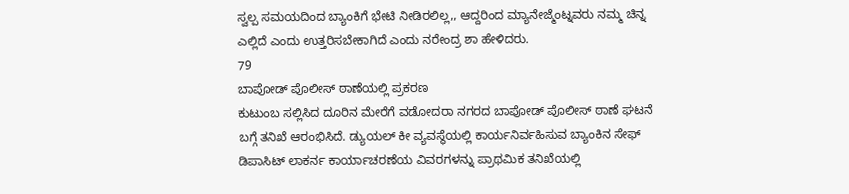ಸ್ವಲ್ಪ ಸಮಯದಿಂದ ಬ್ಯಾಂಕಿಗೆ ಭೇಟಿ ನೀಡಿರಲಿಲ್ಲ,, ಆದ್ದರಿಂದ ಮ್ಯಾನೇಜ್ಮೆಂಟ್ನವರು ನಮ್ಮ ಚಿನ್ನ ಎಲ್ಲಿದೆ ಎಂದು ಉತ್ತರಿಸಬೇಕಾಗಿದೆ ಎಂದು ನರೇಂದ್ರ ಶಾ ಹೇಳಿದರು.
79
ಬಾಪೋಡ್ ಪೊಲೀಸ್ ಠಾಣೆಯಲ್ಲಿ ಪ್ರಕರಣ
ಕುಟುಂಬ ಸಲ್ಲಿಸಿದ ದೂರಿನ ಮೇರೆಗೆ ವಡೋದರಾ ನಗರದ ಬಾಪೋಡ್ ಪೊಲೀಸ್ ಠಾಣೆ ಘಟನೆ ಬಗ್ಗೆ ತನಿಖೆ ಆರಂಭಿಸಿದೆ. ಡ್ಯುಯಲ್ ಕೀ ವ್ಯವಸ್ಥೆಯಲ್ಲಿ ಕಾರ್ಯನಿರ್ವಹಿಸುವ ಬ್ಯಾಂಕಿನ ಸೇಫ್ ಡಿಪಾಸಿಟ್ ಲಾಕರ್ನ ಕಾರ್ಯಾಚರಣೆಯ ವಿವರಗಳನ್ನು ಪ್ರಾಥಮಿಕ ತನಿಖೆಯಲ್ಲಿ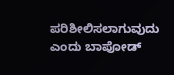ಪರಿಶೀಲಿಸಲಾಗುವುದು ಎಂದು ಬಾಪೋಡ್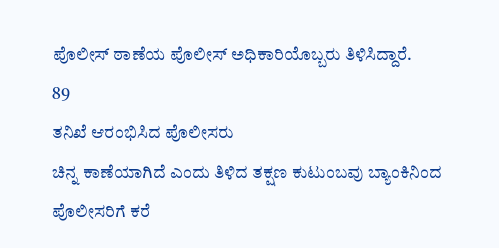ಪೊಲೀಸ್ ಠಾಣೆಯ ಪೊಲೀಸ್ ಅಧಿಕಾರಿಯೊಬ್ಬರು ತಿಳಿಸಿದ್ದಾರೆ.
89
ತನಿಖೆ ಆರಂಭಿಸಿದ ಪೊಲೀಸರು
ಚಿನ್ನ ಕಾಣೆಯಾಗಿದೆ ಎಂದು ತಿಳಿದ ತಕ್ಷಣ ಕುಟುಂಬವು ಬ್ಯಾಂಕಿನಿಂದ ಪೊಲೀಸರಿಗೆ ಕರೆ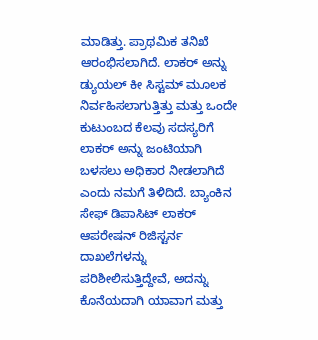ಮಾಡಿತ್ತು. ಪ್ರಾಥಮಿಕ ತನಿಖೆ ಆರಂಭಿಸಲಾಗಿದೆ. ಲಾಕರ್ ಅನ್ನು ಡ್ಯುಯಲ್ ಕೀ ಸಿಸ್ಟಮ್ ಮೂಲಕ ನಿರ್ವಹಿಸಲಾಗುತ್ತಿತ್ತು ಮತ್ತು ಒಂದೇ ಕುಟುಂಬದ ಕೆಲವು ಸದಸ್ಯರಿಗೆ ಲಾಕರ್ ಅನ್ನು ಜಂಟಿಯಾಗಿ ಬಳಸಲು ಅಧಿಕಾರ ನೀಡಲಾಗಿದೆ ಎಂದು ನಮಗೆ ತಿಳಿದಿದೆ. ಬ್ಯಾಂಕಿನ ಸೇಫ್ ಡಿಪಾಸಿಟ್ ಲಾಕರ್ ಆಪರೇಷನ್ ರಿಜಿಸ್ಟರ್ನ ದಾಖಲೆಗಳನ್ನು ಪರಿಶೀಲಿಸುತ್ತಿದ್ದೇವೆ, ಅದನ್ನು ಕೊನೆಯದಾಗಿ ಯಾವಾಗ ಮತ್ತು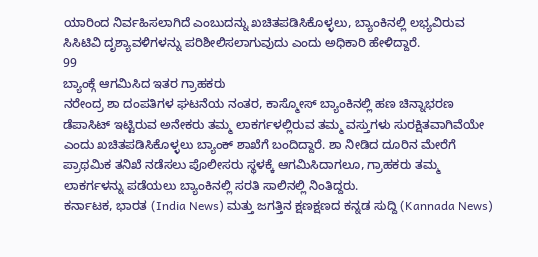ಯಾರಿಂದ ನಿರ್ವಹಿಸಲಾಗಿದೆ ಎಂಬುದನ್ನು ಖಚಿತಪಡಿಸಿಕೊಳ್ಳಲು, ಬ್ಯಾಂಕಿನಲ್ಲಿ ಲಭ್ಯವಿರುವ ಸಿಸಿಟಿವಿ ದೃಶ್ಯಾವಳಿಗಳನ್ನು ಪರಿಶೀಲಿಸಲಾಗುವುದು ಎಂದು ಅಧಿಕಾರಿ ಹೇಳಿದ್ದಾರೆ.
99
ಬ್ಯಾಂಕ್ಗೆ ಆಗಮಿಸಿದ ಇತರ ಗ್ರಾಹಕರು
ನರೇಂದ್ರ ಶಾ ದಂಪತಿಗಳ ಘಟನೆಯ ನಂತರ, ಕಾಸ್ಮೋಸ್ ಬ್ಯಾಂಕಿನಲ್ಲಿ ಹಣ ಚಿನ್ನಾಭರಣ ಡೆಪಾಸಿಟ್ ಇಟ್ಟಿರುವ ಅನೇಕರು ತಮ್ಮ ಲಾಕರ್ಗಳಲ್ಲಿರುವ ತಮ್ಮ ವಸ್ತುಗಳು ಸುರಕ್ಷಿತವಾಗಿವೆಯೇ ಎಂದು ಖಚಿತಪಡಿಸಿಕೊಳ್ಳಲು ಬ್ಯಾಂಕ್ ಶಾಖೆಗೆ ಬಂದಿದ್ದಾರೆ. ಶಾ ನೀಡಿದ ದೂರಿನ ಮೇರೆಗೆ ಪ್ರಾಥಮಿಕ ತನಿಖೆ ನಡೆಸಲು ಪೊಲೀಸರು ಸ್ಥಳಕ್ಕೆ ಆಗಮಿಸಿದಾಗಲೂ, ಗ್ರಾಹಕರು ತಮ್ಮ ಲಾಕರ್ಗಳನ್ನು ಪಡೆಯಲು ಬ್ಯಾಂಕಿನಲ್ಲಿ ಸರತಿ ಸಾಲಿನಲ್ಲಿ ನಿಂತಿದ್ದರು.
ಕರ್ನಾಟಕ, ಭಾರತ (India News) ಮತ್ತು ಜಗತ್ತಿನ ಕ್ಷಣಕ್ಷಣದ ಕನ್ನಡ ಸುದ್ದಿ (Kannada News)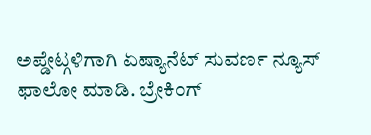ಅಪ್ಡೇಟ್ಗಳಿಗಾಗಿ ಏಷ್ಯಾನೆಟ್ ಸುವರ್ಣ ನ್ಯೂಸ್ ಫಾಲೋ ಮಾಡಿ. ಬ್ರೇಕಿಂಗ್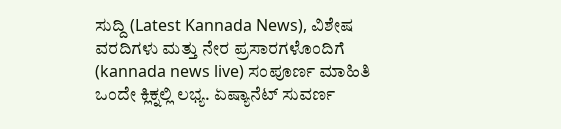ಸುದ್ದಿ (Latest Kannada News), ವಿಶೇಷ ವರದಿಗಳು ಮತ್ತು ನೇರ ಪ್ರಸಾರಗಳೊಂದಿಗೆ (kannada news live) ಸಂಪೂರ್ಣ ಮಾಹಿತಿ ಒಂದೇ ಕ್ಲಿಕ್ನಲ್ಲಿ ಲಭ್ಯ. ಏಷ್ಯಾನೆಟ್ ಸುವರ್ಣ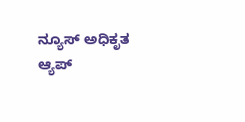ನ್ಯೂಸ್ ಅಧಿಕೃತ ಆ್ಯಪ್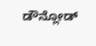ಡೌನ್ಲೋಡ್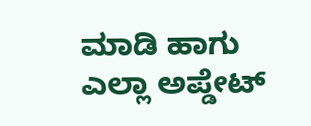ಮಾಡಿ ಹಾಗು ಎಲ್ಲಾ ಅಪ್ಡೇಟ್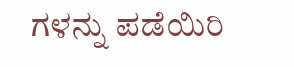ಗಳನ್ನು ಪಡೆಯಿರಿ